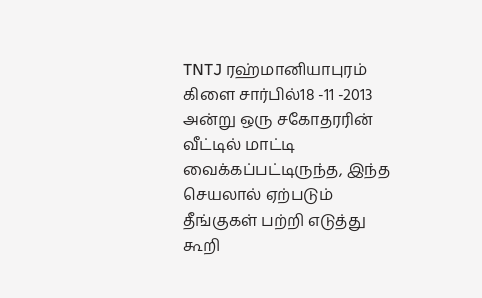TNTJ ரஹ்மானியாபுரம் கிளை சார்பில்18 -11 -2013 அன்று ஒரு சகோதரரின் வீட்டில் மாட்டி வைக்கப்பட்டிருந்த, இந்த செயலால் ஏற்படும் தீங்குகள் பற்றி எடுத்து கூறி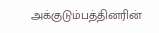அக்குடும்பத்தினரின்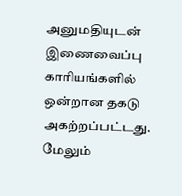அனுமதியுடன் இணைவைப்பு காரியங்களில் ஒன்றான தகடு அகற்றப்பட்டது. மேலும்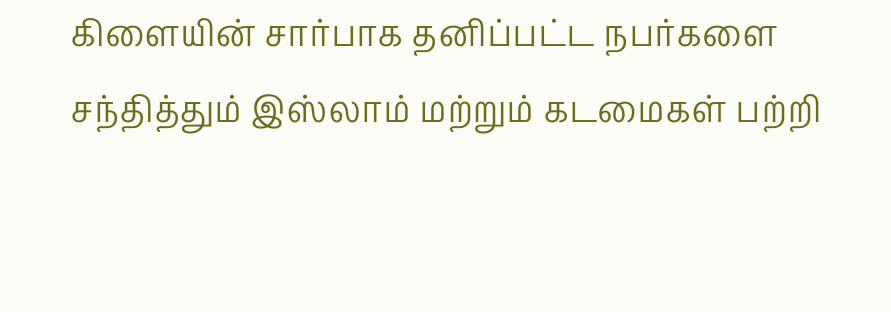கிளையின் சார்பாக தனிப்பட்ட நபர்களை சந்தித்தும் இஸ்லாம் மற்றும் கடமைகள் பற்றி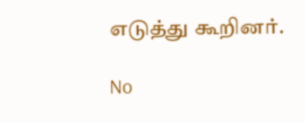எடுத்து கூறினர்.

No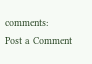comments:
Post a Comment